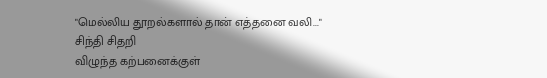"மெல்லிய தூறல்களால் தான் எத்தனை வலி..."
சிந்தி சிதறி
விழுந்த கற்பனைக்குள்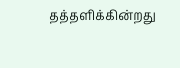தத்தளிக்கின்றது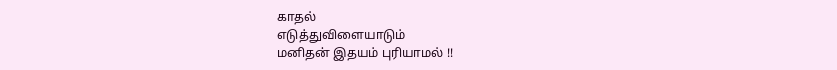காதல்
எடுத்துவிளையாடும்
மனிதன் இதயம் புரியாமல் !!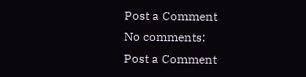Post a Comment
No comments:
Post a Comment